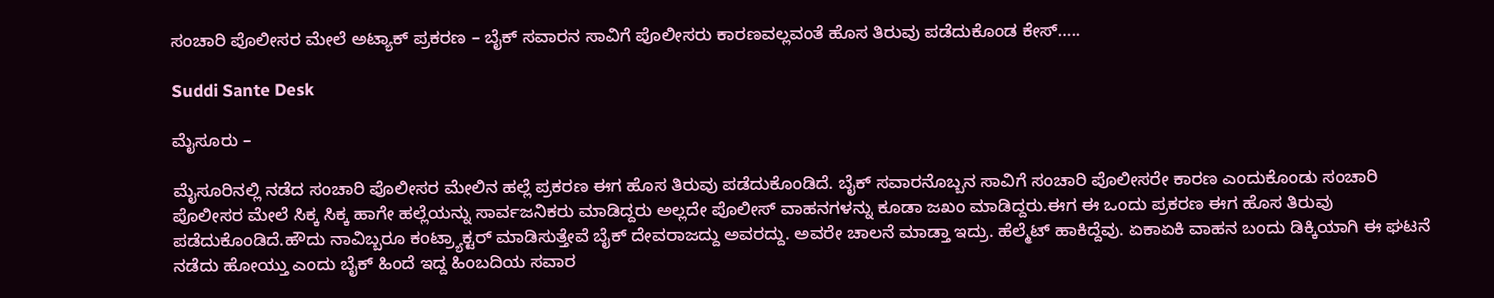ಸಂಚಾರಿ ಪೊಲೀಸರ ಮೇಲೆ ಅಟ್ಯಾಕ್ ಪ್ರಕರಣ – ಬೈಕ್ ಸವಾರನ ಸಾವಿಗೆ ಪೊಲೀಸರು ಕಾರಣವಲ್ಲವಂತೆ ಹೊಸ ತಿರುವು ಪಡೆದುಕೊಂಡ ಕೇಸ್…..

Suddi Sante Desk

ಮೈಸೂರು –

ಮೈಸೂರಿನಲ್ಲಿ ನಡೆದ ಸಂಚಾರಿ ಪೊಲೀಸರ ಮೇಲಿನ ಹಲ್ಲೆ ಪ್ರಕರಣ ಈಗ ಹೊಸ ತಿರುವು ಪಡೆದುಕೊಂಡಿದೆ. ಬೈಕ್ ಸವಾರನೊಬ್ಬನ ಸಾವಿಗೆ ಸಂಚಾರಿ ಪೊಲೀಸರೇ ಕಾರಣ ಎಂದುಕೊಂಡು ಸಂಚಾರಿ ಪೊಲೀಸರ ಮೇಲೆ ಸಿಕ್ಕ ಸಿಕ್ಕ ಹಾಗೇ ಹಲ್ಲೆಯನ್ನು ಸಾರ್ವಜನಿಕರು ಮಾಡಿದ್ದರು ಅಲ್ಲದೇ ಪೊಲೀಸ್ ವಾಹನಗಳನ್ನು ಕೂಡಾ ಜಖಂ ಮಾಡಿದ್ದರು.ಈಗ ಈ ಒಂದು ಪ್ರಕರಣ ಈಗ ಹೊಸ ತಿರುವು ಪಡೆದುಕೊಂಡಿದೆ‌.ಹೌದು ನಾವಿಬ್ಬರೂ ಕಂಟ್ರ್ಯಾಕ್ಟರ್ ಮಾಡಿಸುತ್ತೇವೆ ಬೈಕ್ ದೇವರಾಜದ್ದು ಅವರದ್ದು. ಅವರೇ ಚಾಲನೆ ಮಾಡ್ತಾ ಇದ್ರು. ಹೆಲ್ಮೆಟ್ ಹಾಕಿದ್ದೆವು. ಏಕಾಏಕಿ ವಾಹನ ಬಂದು ಡಿಕ್ಕಿಯಾಗಿ ಈ ಘಟನೆ ನಡೆದು ಹೋಯ್ತು ಎಂದು ಬೈಕ್ ಹಿಂದೆ ಇದ್ದ ಹಿಂಬದಿಯ ಸವಾರ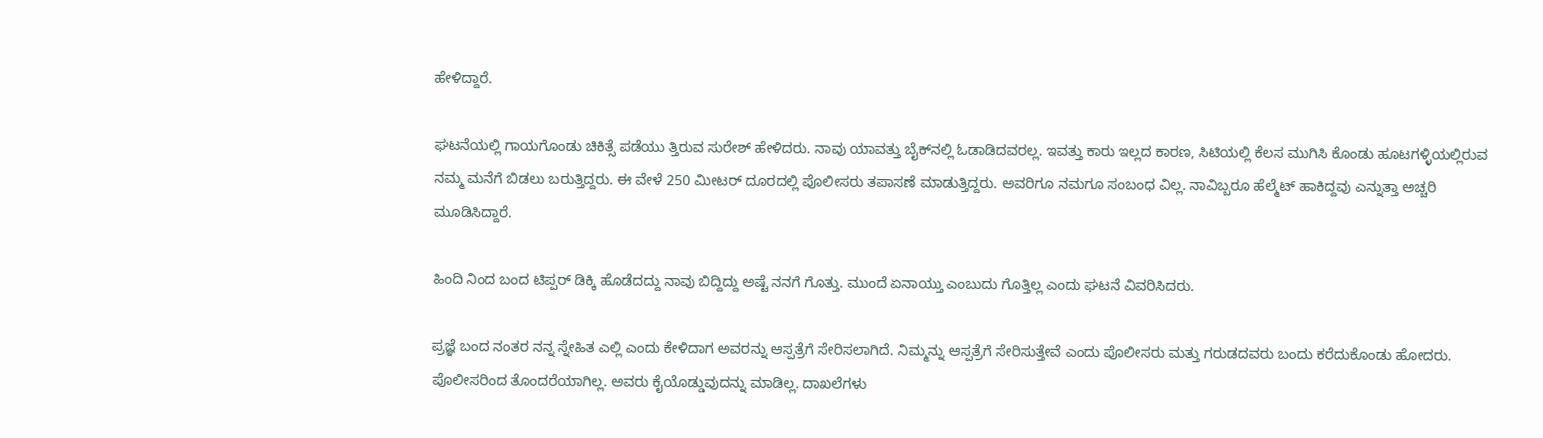ಹೇಳಿದ್ದಾರೆ.

ಘಟನೆಯಲ್ಲಿ ಗಾಯಗೊಂಡು ಚಿಕಿತ್ಸೆ ಪಡೆಯು ತ್ತಿರುವ ಸುರೇಶ್ ಹೇಳಿದರು. ನಾವು ಯಾವತ್ತು ಬೈಕ್‌ನಲ್ಲಿ ಓಡಾಡಿದವರಲ್ಲ. ಇವತ್ತು ಕಾರು ಇಲ್ಲದ ಕಾರಣ, ಸಿಟಿಯಲ್ಲಿ ಕೆಲಸ ಮುಗಿಸಿ ಕೊಂಡು ಹೂಟಗಳ್ಳಿಯಲ್ಲಿರುವ ನಮ್ಮ ಮನೆಗೆ ಬಿಡಲು ಬರುತ್ತಿದ್ದರು. ಈ ವೇಳೆ 250 ಮೀಟರ್ ದೂರದಲ್ಲಿ ಪೊಲೀಸರು ತಪಾಸಣೆ ಮಾಡುತ್ತಿದ್ದರು. ಅವರಿಗೂ ನಮಗೂ ಸಂಬಂಧ ವಿಲ್ಲ. ನಾವಿಬ್ಬರೂ ಹೆಲ್ಮೆಟ್ ಹಾಕಿದ್ದವು ಎನ್ನುತ್ತಾ ಅಚ್ಚರಿ ಮೂಡಿಸಿದ್ದಾರೆ.

ಹಿಂದಿ ನಿಂದ ಬಂದ ಟಿಪ್ಪರ್ ಡಿಕ್ಕಿ ಹೊಡೆದದ್ದು ನಾವು ಬಿದ್ದಿದ್ದು ಅಷ್ಟೆ ನನಗೆ ಗೊತ್ತು. ಮುಂದೆ ಏನಾಯ್ತು ಎಂಬುದು ಗೊತ್ತಿಲ್ಲ ಎಂದು ಘಟನೆ ವಿವರಿಸಿದರು.

ಪ್ರಜ್ಞೆ ಬಂದ ನಂತರ ನನ್ನ ಸ್ನೇಹಿತ ಎಲ್ಲಿ ಎಂದು ಕೇಳಿದಾಗ ಅವರನ್ನು ಆಸ್ಪತ್ರೆಗೆ ಸೇರಿಸಲಾಗಿದೆ. ನಿಮ್ಮನ್ನು ಆಸ್ಪತ್ರೆಗೆ ಸೇರಿಸುತ್ತೇವೆ ಎಂದು ಪೊಲೀಸರು ಮತ್ತು ಗರುಡದವರು ಬಂದು ಕರೆದುಕೊಂಡು ಹೋದರು. ಪೊಲೀಸರಿಂದ ತೊಂದರೆಯಾಗಿಲ್ಲ. ಅವರು ಕೈಯೊಡ್ಡುವುದನ್ನು ಮಾಡಿಲ್ಲ. ದಾಖಲೆಗಳು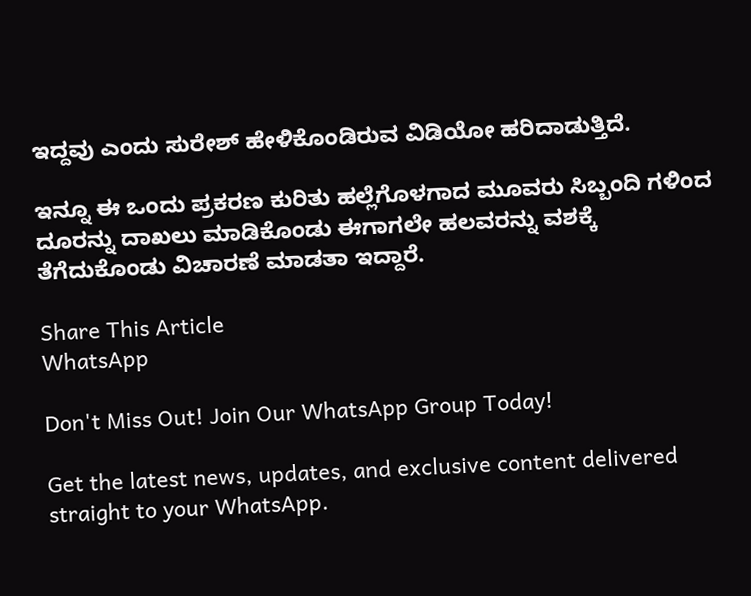ಇದ್ದವು ಎಂದು ಸುರೇಶ್ ಹೇಳಿಕೊಂಡಿರುವ ವಿಡಿಯೋ ಹರಿದಾಡುತ್ತಿದೆ.

ಇನ್ನೂ ಈ ಒಂದು ಪ್ರಕರಣ ಕುರಿತು ಹಲ್ಲೆಗೊಳಗಾದ ಮೂವರು ಸಿಬ್ಬಂದಿ ಗಳಿಂದ ದೂರನ್ನು ದಾಖಲು ಮಾಡಿಕೊಂಡು ಈಗಾಗಲೇ ಹಲವರನ್ನು ವಶಕ್ಕೆ ತೆಗೆದುಕೊಂಡು ವಿಚಾರಣೆ ಮಾಡತಾ ಇದ್ದಾರೆ.

Share This Article
WhatsApp

Don't Miss Out! Join Our WhatsApp Group Today!

Get the latest news, updates, and exclusive content delivered straight to your WhatsApp.